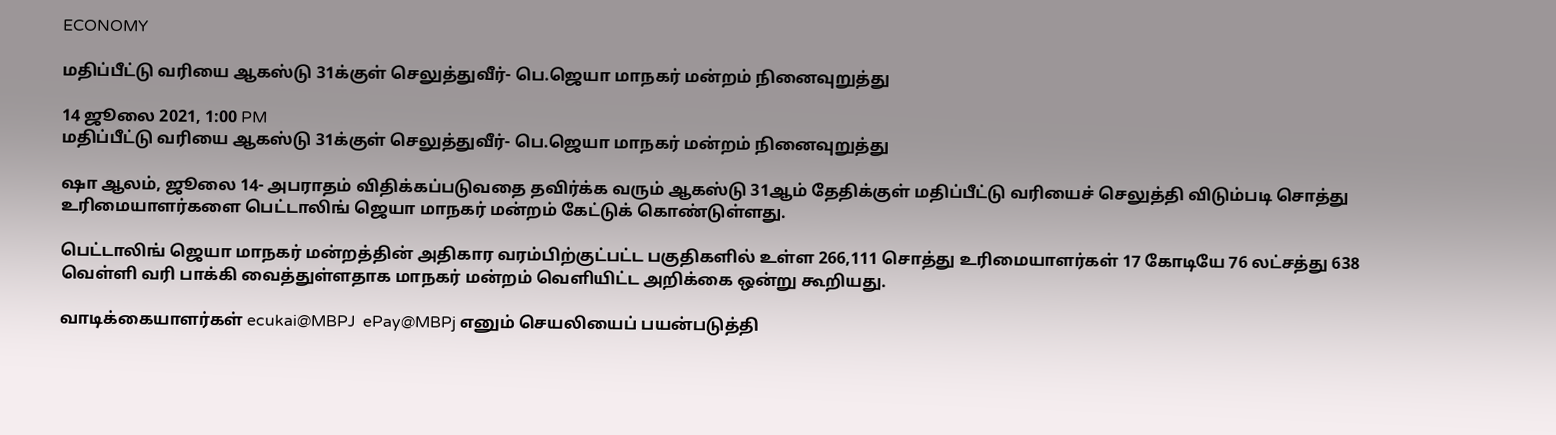ECONOMY

மதிப்பீட்டு வரியை ஆகஸ்டு 31க்குள் செலுத்துவீர்- பெ.ஜெயா மாநகர் மன்றம் நினைவுறுத்து

14 ஜூலை 2021, 1:00 PM
மதிப்பீட்டு வரியை ஆகஸ்டு 31க்குள் செலுத்துவீர்- பெ.ஜெயா மாநகர் மன்றம் நினைவுறுத்து

ஷா ஆலம், ஜூலை 14- அபராதம் விதிக்கப்படுவதை தவிர்க்க வரும் ஆகஸ்டு 31ஆம் தேதிக்குள் மதிப்பீட்டு வரியைச் செலுத்தி விடும்படி சொத்து உரிமையாளர்களை பெட்டாலிங் ஜெயா மாநகர் மன்றம் கேட்டுக் கொண்டுள்ளது.

பெட்டாலிங் ஜெயா மாநகர் மன்றத்தின் அதிகார வரம்பிற்குட்பட்ட பகுதிகளில் உள்ள 266,111 சொத்து உரிமையாளர்கள் 17 கோடியே 76 லட்சத்து 638 வெள்ளி வரி பாக்கி வைத்துள்ளதாக மாநகர் மன்றம் வெளியிட்ட அறிக்கை ஒன்று கூறியது.

வாடிக்கையாளர்கள் ecukai@MBPJ  ePay@MBPj எனும் செயலியைப் பயன்படுத்தி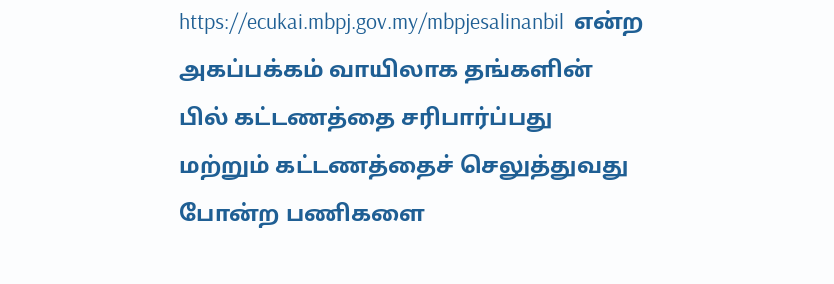https://ecukai.mbpj.gov.my/mbpjesalinanbil  என்ற அகப்பக்கம் வாயிலாக தங்களின் பில் கட்டணத்தை சரிபார்ப்பது மற்றும் கட்டணத்தைச் செலுத்துவது போன்ற பணிகளை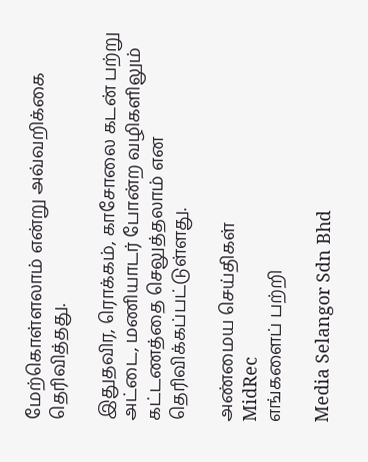மேற்கொள்ளலாம் என்று அவ்வறிக்கை தெரிவித்தது.

இதுதவிர, ரொக்கம், காசோலை கடன் பற்று அட்டை, மணியாடர் போன்ற வழிகளிலும் கட்டணத்தை செலுத்தலாம் என தெரிவிக்கப்பட்டுள்ளது.

அண்மைய செய்திகள்
MidRec
எங்களைப் பற்றி

Media Selangor Sdn Bhd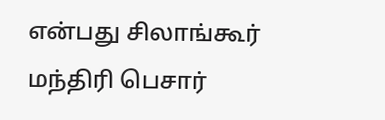என்பது சிலாங்கூர் மந்திரி பெசார்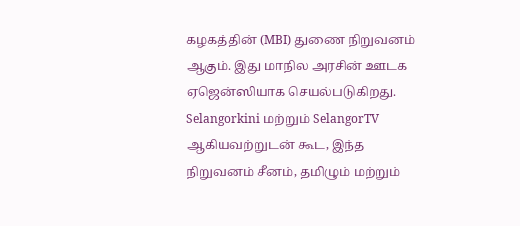கழகத்தின் (MBI) துணை நிறுவனம் ஆகும். இது மாநில அரசின் ஊடக ஏஜென்ஸியாக செயல்படுகிறது. Selangorkini மற்றும் SelangorTV ஆகியவற்றுடன் கூட, இந்த நிறுவனம் சீனம், தமிழும் மற்றும்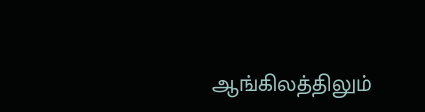ஆங்கிலத்திலும்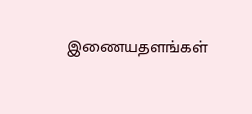இணையதளங்கள்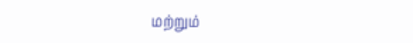மற்றும்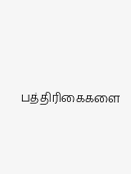பத்திரிகைகளை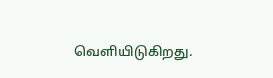வெளியிடுகிறது.